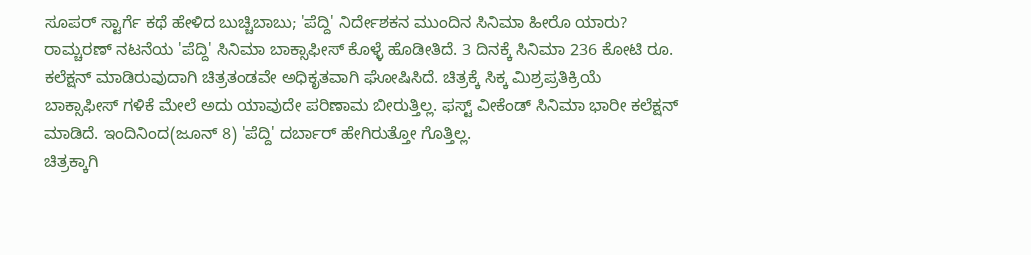ಸೂಪರ್ ಸ್ಟಾರ್ಗೆ ಕಥೆ ಹೇಳಿದ ಬುಚ್ಚಿಬಾಬು; 'ಪೆದ್ದಿ' ನಿರ್ದೇಶಕನ ಮುಂದಿನ ಸಿನಿಮಾ ಹೀರೊ ಯಾರು?
ರಾಮ್ಚರಣ್ ನಟನೆಯ 'ಪೆದ್ದಿ' ಸಿನಿಮಾ ಬಾಕ್ಸಾಫೀಸ್ ಕೊಳ್ಳೆ ಹೊಡೀತಿದೆ. 3 ದಿನಕ್ಕೆ ಸಿನಿಮಾ 236 ಕೋಟಿ ರೂ. ಕಲೆಕ್ಷನ್ ಮಾಡಿರುವುದಾಗಿ ಚಿತ್ರತಂಡವೇ ಅಧಿಕೃತವಾಗಿ ಘೋಷಿಸಿದೆ. ಚಿತ್ರಕ್ಕೆ ಸಿಕ್ಕ ಮಿಶ್ರಪ್ರತಿಕ್ರಿಯೆ ಬಾಕ್ಸಾಫೀಸ್ ಗಳಿಕೆ ಮೇಲೆ ಅದು ಯಾವುದೇ ಪರಿಣಾಮ ಬೀರುತ್ತಿಲ್ಲ. ಫಸ್ಟ್ ವೀಕೆಂಡ್ ಸಿನಿಮಾ ಭಾರೀ ಕಲೆಕ್ಷನ್ ಮಾಡಿದೆ. ಇಂದಿನಿಂದ(ಜೂನ್ 8) 'ಪೆದ್ದಿ' ದರ್ಬಾರ್ ಹೇಗಿರುತ್ತೋ ಗೊತ್ತಿಲ್ಲ.
ಚಿತ್ರಕ್ಕಾಗಿ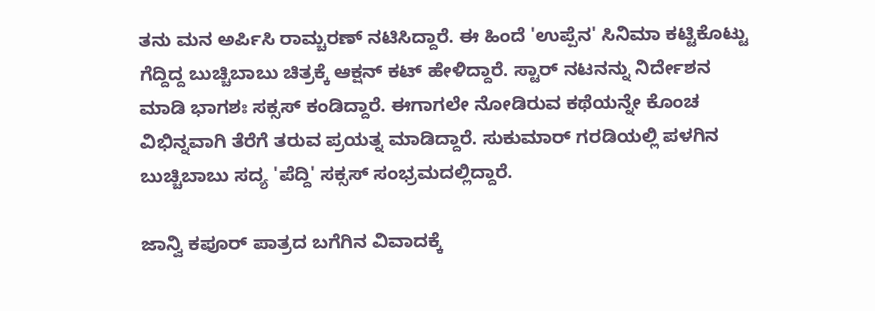ತನು ಮನ ಅರ್ಪಿಸಿ ರಾಮ್ಚರಣ್ ನಟಿಸಿದ್ದಾರೆ. ಈ ಹಿಂದೆ 'ಉಪ್ಪೆನ' ಸಿನಿಮಾ ಕಟ್ಟಿಕೊಟ್ಟು ಗೆದ್ದಿದ್ದ ಬುಚ್ಚಿಬಾಬು ಚಿತ್ರಕ್ಕೆ ಆಕ್ಷನ್ ಕಟ್ ಹೇಳಿದ್ದಾರೆ. ಸ್ಟಾರ್ ನಟನನ್ನು ನಿರ್ದೇಶನ ಮಾಡಿ ಭಾಗಶಃ ಸಕ್ಸಸ್ ಕಂಡಿದ್ದಾರೆ. ಈಗಾಗಲೇ ನೋಡಿರುವ ಕಥೆಯನ್ನೇ ಕೊಂಚ ವಿಭಿನ್ನವಾಗಿ ತೆರೆಗೆ ತರುವ ಪ್ರಯತ್ನ ಮಾಡಿದ್ದಾರೆ. ಸುಕುಮಾರ್ ಗರಡಿಯಲ್ಲಿ ಪಳಗಿನ ಬುಚ್ಚಿಬಾಬು ಸದ್ಯ 'ಪೆದ್ದಿ' ಸಕ್ಸಸ್ ಸಂಭ್ರಮದಲ್ಲಿದ್ದಾರೆ.

ಜಾನ್ವಿ ಕಪೂರ್ ಪಾತ್ರದ ಬಗೆಗಿನ ವಿವಾದಕ್ಕೆ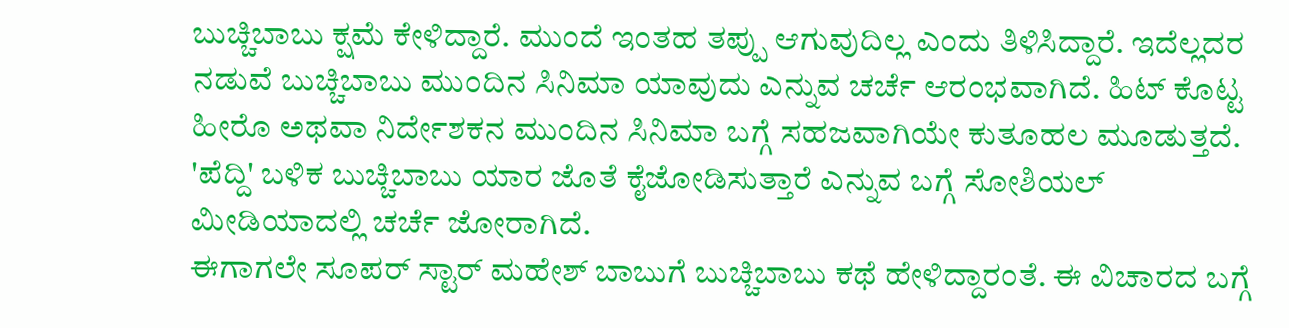ಬುಚ್ಚಿಬಾಬು ಕ್ಷಮೆ ಕೇಳಿದ್ದಾರೆ. ಮುಂದೆ ಇಂತಹ ತಪ್ಪು ಆಗುವುದಿಲ್ಲ ಎಂದು ತಿಳಿಸಿದ್ದಾರೆ. ಇದೆಲ್ಲದರ ನಡುವೆ ಬುಚ್ಚಿಬಾಬು ಮುಂದಿನ ಸಿನಿಮಾ ಯಾವುದು ಎನ್ನುವ ಚರ್ಚೆ ಆರಂಭವಾಗಿದೆ. ಹಿಟ್ ಕೊಟ್ಟ ಹೀರೊ ಅಥವಾ ನಿರ್ದೇಶಕನ ಮುಂದಿನ ಸಿನಿಮಾ ಬಗ್ಗೆ ಸಹಜವಾಗಿಯೇ ಕುತೂಹಲ ಮೂಡುತ್ತದೆ. 'ಪೆದ್ದಿ' ಬಳಿಕ ಬುಚ್ಚಿಬಾಬು ಯಾರ ಜೊತೆ ಕೈಜೋಡಿಸುತ್ತಾರೆ ಎನ್ನುವ ಬಗ್ಗೆ ಸೋಶಿಯಲ್ ಮೀಡಿಯಾದಲ್ಲಿ ಚರ್ಚೆ ಜೋರಾಗಿದೆ.
ಈಗಾಗಲೇ ಸೂಪರ್ ಸ್ಟಾರ್ ಮಹೇಶ್ ಬಾಬುಗೆ ಬುಚ್ಚಿಬಾಬು ಕಥೆ ಹೇಳಿದ್ದಾರಂತೆ. ಈ ವಿಚಾರದ ಬಗ್ಗೆ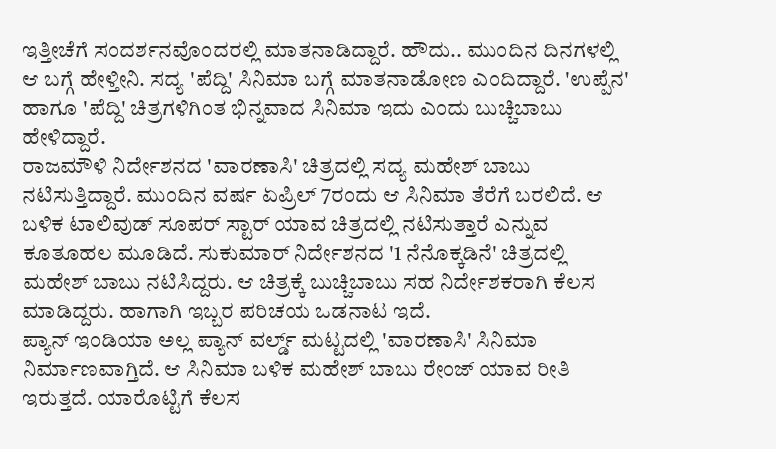ಇತ್ತೀಚೆಗೆ ಸಂದರ್ಶನವೊಂದರಲ್ಲಿ ಮಾತನಾಡಿದ್ದಾರೆ. ಹೌದು.. ಮುಂದಿನ ದಿನಗಳಲ್ಲಿ ಆ ಬಗ್ಗೆ ಹೇಳ್ತೀನಿ. ಸದ್ಯ 'ಪೆದ್ದಿ' ಸಿನಿಮಾ ಬಗ್ಗೆ ಮಾತನಾಡೋಣ ಎಂದಿದ್ದಾರೆ. 'ಉಪ್ಪೆನ' ಹಾಗೂ 'ಪೆದ್ದಿ' ಚಿತ್ರಗಳಿಗಿಂತ ಭಿನ್ನವಾದ ಸಿನಿಮಾ ಇದು ಎಂದು ಬುಚ್ಚಿಬಾಬು ಹೇಳಿದ್ದಾರೆ.
ರಾಜಮೌಳಿ ನಿರ್ದೇಶನದ 'ವಾರಣಾಸಿ' ಚಿತ್ರದಲ್ಲಿ ಸದ್ಯ ಮಹೇಶ್ ಬಾಬು ನಟಿಸುತ್ತಿದ್ದಾರೆ. ಮುಂದಿನ ವರ್ಷ ಏಪ್ರಿಲ್ 7ರಂದು ಆ ಸಿನಿಮಾ ತೆರೆಗೆ ಬರಲಿದೆ. ಆ ಬಳಿಕ ಟಾಲಿವುಡ್ ಸೂಪರ್ ಸ್ಟಾರ್ ಯಾವ ಚಿತ್ರದಲ್ಲಿ ನಟಿಸುತ್ತಾರೆ ಎನ್ನುವ ಕೂತೂಹಲ ಮೂಡಿದೆ. ಸುಕುಮಾರ್ ನಿರ್ದೇಶನದ '1 ನೆನೊಕ್ಕಡಿನೆ' ಚಿತ್ರದಲ್ಲಿ ಮಹೇಶ್ ಬಾಬು ನಟಿಸಿದ್ದರು. ಆ ಚಿತ್ರಕ್ಕೆ ಬುಚ್ಚಿಬಾಬು ಸಹ ನಿರ್ದೇಶಕರಾಗಿ ಕೆಲಸ ಮಾಡಿದ್ದರು. ಹಾಗಾಗಿ ಇಬ್ಬರ ಪರಿಚಯ ಒಡನಾಟ ಇದೆ.
ಪ್ಯಾನ್ ಇಂಡಿಯಾ ಅಲ್ಲ ಪ್ಯಾನ್ ವರ್ಲ್ಡ್ ಮಟ್ಟದಲ್ಲಿ 'ವಾರಣಾಸಿ' ಸಿನಿಮಾ ನಿರ್ಮಾಣವಾಗ್ತಿದೆ. ಆ ಸಿನಿಮಾ ಬಳಿಕ ಮಹೇಶ್ ಬಾಬು ರೇಂಜ್ ಯಾವ ರೀತಿ ಇರುತ್ತದೆ. ಯಾರೊಟ್ಟಿಗೆ ಕೆಲಸ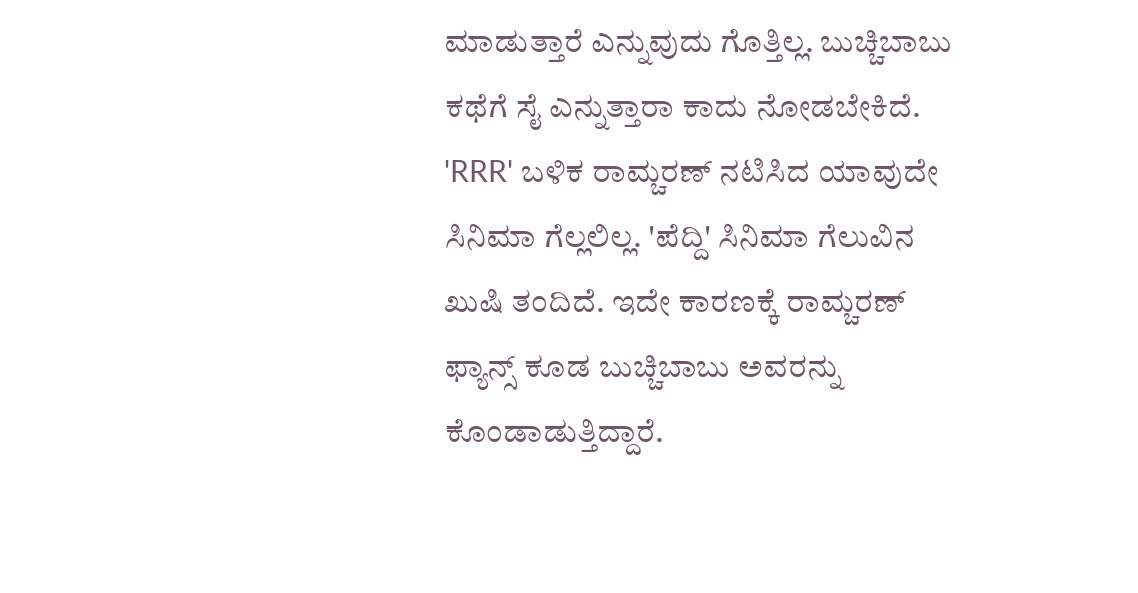ಮಾಡುತ್ತಾರೆ ಎನ್ನುವುದು ಗೊತ್ತಿಲ್ಲ. ಬುಚ್ಚಿಬಾಬು ಕಥೆಗೆ ಸೈ ಎನ್ನುತ್ತಾರಾ ಕಾದು ನೋಡಬೇಕಿದೆ.
'RRR' ಬಳಿಕ ರಾಮ್ಚರಣ್ ನಟಿಸಿದ ಯಾವುದೇ ಸಿನಿಮಾ ಗೆಲ್ಲಲಿಲ್ಲ. 'ಪೆದ್ದಿ' ಸಿನಿಮಾ ಗೆಲುವಿನ ಖುಷಿ ತಂದಿದೆ. ಇದೇ ಕಾರಣಕ್ಕೆ ರಾಮ್ಚರಣ್ ಫ್ಯಾನ್ಸ್ ಕೂಡ ಬುಚ್ಚಿಬಾಬು ಅವರನ್ನು ಕೊಂಡಾಡುತ್ತಿದ್ದಾರೆ.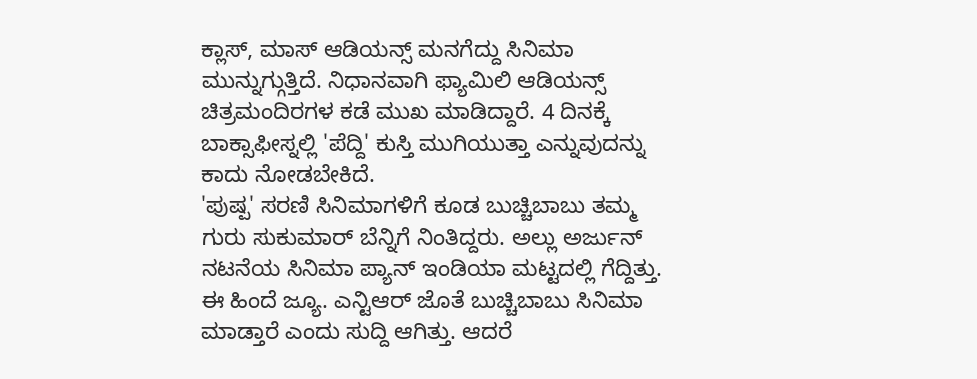ಕ್ಲಾಸ್, ಮಾಸ್ ಆಡಿಯನ್ಸ್ ಮನಗೆದ್ದು ಸಿನಿಮಾ ಮುನ್ನುಗ್ಗುತ್ತಿದೆ. ನಿಧಾನವಾಗಿ ಫ್ಯಾಮಿಲಿ ಆಡಿಯನ್ಸ್ ಚಿತ್ರಮಂದಿರಗಳ ಕಡೆ ಮುಖ ಮಾಡಿದ್ದಾರೆ. 4 ದಿನಕ್ಕೆ ಬಾಕ್ಸಾಫೀಸ್ನಲ್ಲಿ 'ಪೆದ್ದಿ' ಕುಸ್ತಿ ಮುಗಿಯುತ್ತಾ ಎನ್ನುವುದನ್ನು ಕಾದು ನೋಡಬೇಕಿದೆ.
'ಪುಷ್ಪ' ಸರಣಿ ಸಿನಿಮಾಗಳಿಗೆ ಕೂಡ ಬುಚ್ಚಿಬಾಬು ತಮ್ಮ ಗುರು ಸುಕುಮಾರ್ ಬೆನ್ನಿಗೆ ನಿಂತಿದ್ದರು. ಅಲ್ಲು ಅರ್ಜುನ್ ನಟನೆಯ ಸಿನಿಮಾ ಪ್ಯಾನ್ ಇಂಡಿಯಾ ಮಟ್ಟದಲ್ಲಿ ಗೆದ್ದಿತ್ತು. ಈ ಹಿಂದೆ ಜ್ಯೂ. ಎನ್ಟಿಆರ್ ಜೊತೆ ಬುಚ್ಚಿಬಾಬು ಸಿನಿಮಾ ಮಾಡ್ತಾರೆ ಎಂದು ಸುದ್ದಿ ಆಗಿತ್ತು. ಆದರೆ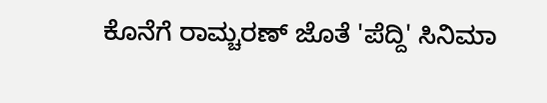ಕೊನೆಗೆ ರಾಮ್ಚರಣ್ ಜೊತೆ 'ಪೆದ್ದಿ' ಸಿನಿಮಾ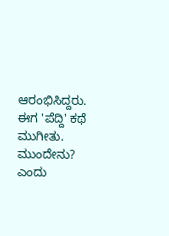ಆರಂಭಿಸಿದ್ದರು. ಈಗ 'ಪೆದ್ದಿ' ಕಥೆ ಮುಗೀತು. ಮುಂದೇನು? ಎಂದು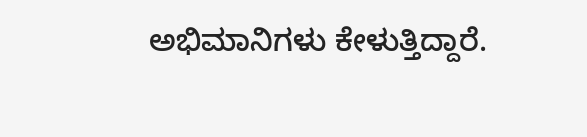ಅಭಿಮಾನಿಗಳು ಕೇಳುತ್ತಿದ್ದಾರೆ.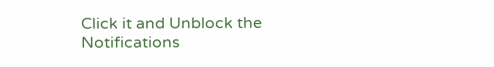Click it and Unblock the Notifications